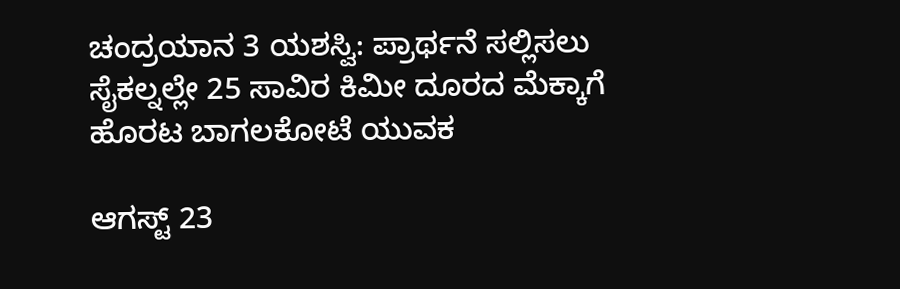ಚಂದ್ರಯಾನ 3 ಯಶಸ್ವಿ: ಪ್ರಾರ್ಥನೆ ಸಲ್ಲಿಸಲು ಸೈಕಲ್ನಲ್ಲೇ 25 ಸಾವಿರ ಕಿಮೀ ದೂರದ ಮೆಕ್ಕಾಗೆ ಹೊರಟ ಬಾಗಲಕೋಟೆ ಯುವಕ

ಆಗಸ್ಟ್ 23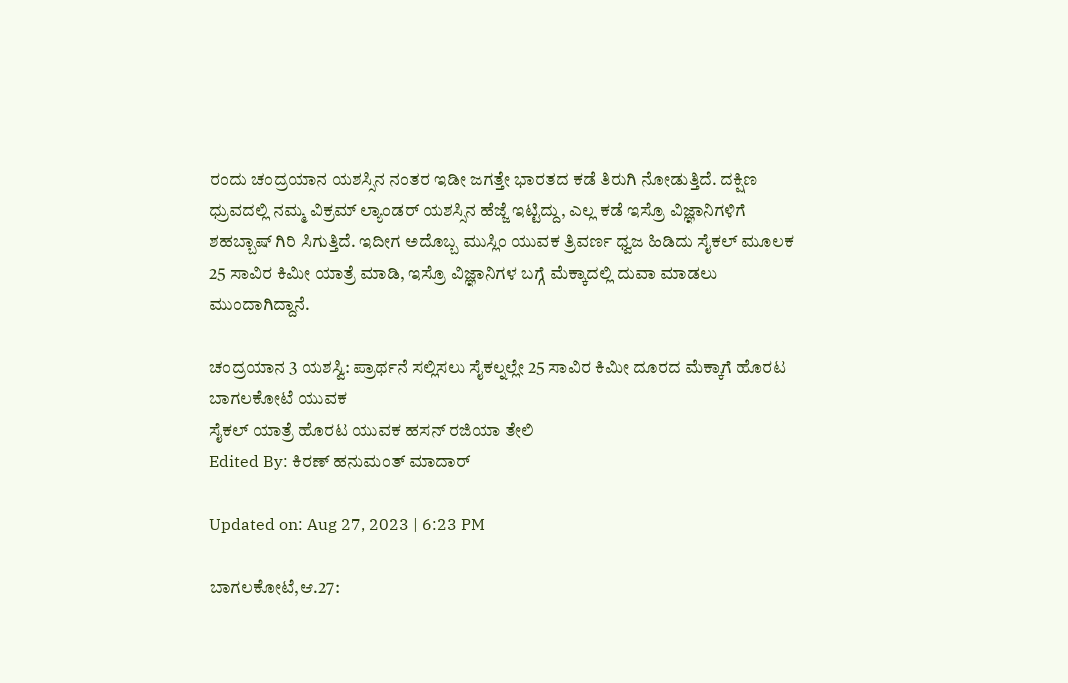ರಂದು ಚಂದ್ರಯಾನ ಯಶಸ್ಸಿನ ನಂತರ ಇಡೀ ಜಗತ್ತೇ ಭಾರತದ ಕಡೆ ತಿರುಗಿ ನೋಡುತ್ತಿದೆ. ದಕ್ಷಿಣ ಧ್ರುವದಲ್ಲಿ ನಮ್ಮ ವಿಕ್ರಮ್ ಲ್ಯಾಂಡರ್ ಯಶಸ್ಸಿನ ಹೆಜ್ಜೆ ಇಟ್ಟಿದ್ದು, ಎಲ್ಲ ಕಡೆ ಇಸ್ರೊ ವಿಜ್ಞಾನಿಗಳಿಗೆ ಶಹಬ್ಬಾಷ್ ಗಿರಿ ಸಿಗುತ್ತಿದೆ. ಇದೀಗ ಅದೊಬ್ಬ ಮುಸ್ಲಿಂ ಯುವಕ ತ್ರಿವರ್ಣ ಧ್ವಜ ಹಿಡಿದು ಸೈಕಲ್ ಮೂಲಕ 25 ಸಾವಿರ ಕಿಮೀ ಯಾತ್ರೆ ಮಾಡಿ, ಇಸ್ರೊ ವಿಜ್ಞಾನಿಗಳ ಬಗ್ಗೆ ಮೆಕ್ಕಾದಲ್ಲಿ ದುವಾ ಮಾಡಲು ಮುಂದಾಗಿದ್ದಾನೆ.

ಚಂದ್ರಯಾನ 3 ಯಶಸ್ವಿ: ಪ್ರಾರ್ಥನೆ ಸಲ್ಲಿಸಲು ಸೈಕಲ್ನಲ್ಲೇ 25 ಸಾವಿರ ಕಿಮೀ ದೂರದ ಮೆಕ್ಕಾಗೆ ಹೊರಟ ಬಾಗಲಕೋಟೆ ಯುವಕ
ಸೈಕಲ್ ಯಾತ್ರೆ ಹೊರಟ ಯುವಕ ಹಸನ್ ರಜಿಯಾ ತೇಲಿ
Edited By: ಕಿರಣ್ ಹನುಮಂತ್ ಮಾದಾರ್

Updated on: Aug 27, 2023 | 6:23 PM

ಬಾಗಲಕೋಟೆ,ಆ.27: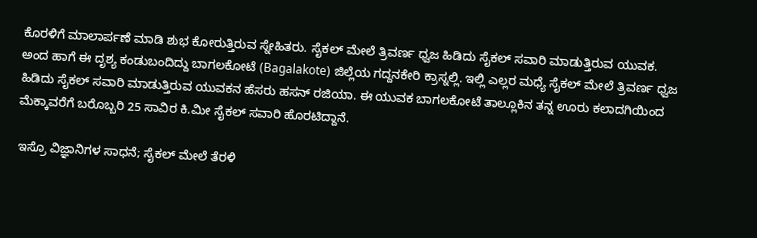ಕೊರಳಿಗೆ ಮಾಲಾರ್ಪಣೆ ಮಾಡಿ ಶುಭ ಕೋರುತ್ತಿರುವ ಸ್ನೇಹಿತರು. ಸೈಕಲ್ ಮೇಲೆ ತ್ರಿವರ್ಣ ಧ್ವಜ ಹಿಡಿದು ಸೈಕಲ್ ಸವಾರಿ ಮಾಡುತ್ತಿರುವ ಯುವಕ. ಅಂದ ಹಾಗೆ ಈ ದೃಶ್ಯ ಕಂಡುಬಂದಿದ್ದು ಬಾಗಲಕೋಟೆ (Bagalakote) ಜಿಲ್ಲೆಯ ಗದ್ದನಕೇರಿ ಕ್ರಾಸ್ನಲ್ಲಿ. ಇಲ್ಲಿ ಎಲ್ಲರ ಮಧ್ಯೆ ಸೈಕಲ್‌ ಮೇಲೆ ತ್ರಿವರ್ಣ ಧ್ವಜ ಹಿಡಿದು ಸೈಕಲ್ ಸವಾರಿ ಮಾಡುತ್ತಿರುವ ಯುವಕನ ಹೆಸರು ಹಸನ್ ರಜಿಯಾ. ಈ ಯುವಕ ಬಾಗಲಕೋಟೆ ತಾಲ್ಲೂಕಿನ ತನ್ನ ಊರು ಕಲಾದಗಿಯಿಂದ ಮೆಕ್ಕಾವರೆಗೆ ಬರೊಬ್ಬರಿ 25 ಸಾವಿರ ಕಿ.ಮೀ ಸೈಕಲ್ ಸವಾರಿ ಹೊರಟಿದ್ದಾನೆ.

ಇಸ್ರೊ ವಿಜ್ಞಾನಿಗಳ ಸಾಧನೆ; ಸೈಕಲ್ ಮೇಲೆ ತೆರಳಿ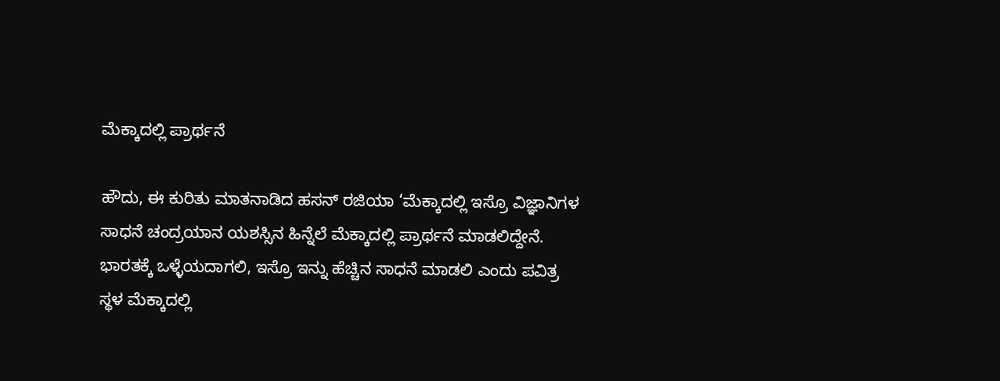ಮೆಕ್ಕಾದಲ್ಲಿ ಪ್ರಾರ್ಥನೆ

ಹೌದು, ಈ ಕುರಿತು ಮಾತನಾಡಿದ ಹಸನ್ ರಜಿಯಾ ‘ಮೆಕ್ಕಾದಲ್ಲಿ ಇಸ್ರೊ ವಿಜ್ಞಾನಿಗಳ ಸಾಧನೆ ಚಂದ್ರಯಾನ ಯಶಸ್ಸಿನ ಹಿನ್ನೆಲೆ ಮೆಕ್ಕಾದಲ್ಲಿ ಪ್ರಾರ್ಥನೆ ಮಾಡಲಿದ್ದೇನೆ. ಭಾರತಕ್ಕೆ ಒಳ್ಳೆಯದಾಗಲಿ, ಇಸ್ರೊ ಇನ್ನು ಹೆಚ್ಚಿನ ಸಾಧನೆ ಮಾಡಲಿ ಎಂದು ಪವಿತ್ರ ಸ್ಥಳ ಮೆಕ್ಕಾದಲ್ಲಿ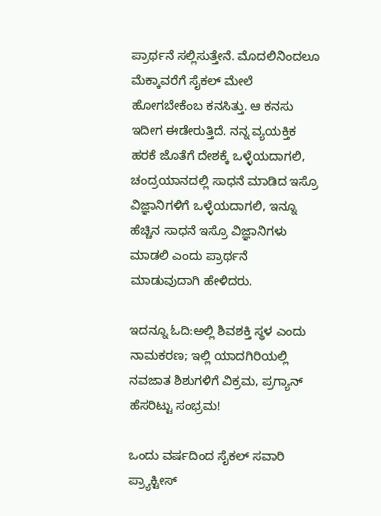ಪ್ರಾರ್ಥನೆ ಸಲ್ಲಿಸುತ್ತೇನೆ. ಮೊದಲಿನಿಂದಲೂ ಮೆಕ್ಕಾವರೆಗೆ ಸೈಕಲ್ ಮೇಲೆ ಹೋಗಬೇಕೆಂಬ ಕನಸಿತ್ತು. ಆ ಕನಸು ಇದೀಗ ಈಡೇರುತ್ತಿದೆ. ನನ್ನ ವ್ಯಯಕ್ತಿಕ ಹರಕೆ ಜೊತೆಗೆ ದೇಶಕ್ಕೆ ಒಳ್ಳೆಯದಾಗಲಿ, ಚಂದ್ರಯಾನದಲ್ಲಿ ಸಾಧನೆ ಮಾಡಿದ ಇಸ್ರೊ ವಿಜ್ಞಾನಿಗಳಿಗೆ ಒಳ್ಳೆಯದಾಗಲಿ, ಇನ್ನೂ ಹೆಚ್ಚಿನ ಸಾಧನೆ ಇಸ್ರೊ ವಿಜ್ಞಾನಿಗಳು ಮಾಡಲಿ ಎಂದು ಪ್ರಾರ್ಥನೆ ಮಾಡುವುದಾಗಿ ಹೇಳಿದರು.

ಇದನ್ನೂ ಓದಿ:ಅಲ್ಲಿ ಶಿವಶಕ್ತಿ ಸ್ಥಳ ಎಂದು ನಾಮಕರಣ; ಇಲ್ಲಿ ಯಾದಗಿರಿಯಲ್ಲಿ ನವಜಾತ ಶಿಶುಗಳಿಗೆ ವಿಕ್ರಮ, ಪ್ರಗ್ಯಾನ್ ಹೆಸರಿಟ್ಟು ಸಂಭ್ರಮ!

ಒಂದು ವರ್ಷದಿಂದ ಸೈಕಲ್ ಸವಾರಿ ಪ್ರ್ಯಾಕ್ಟೀಸ್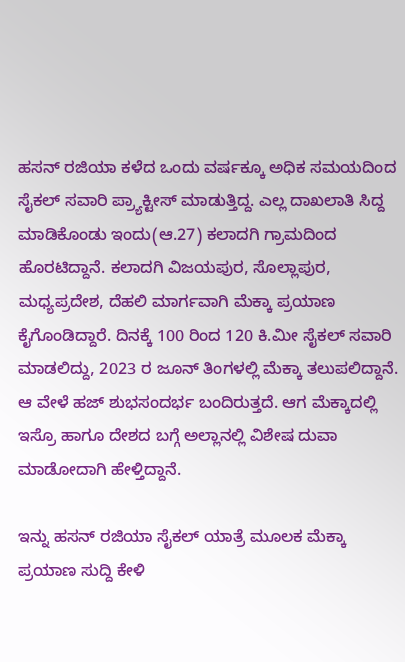ಹಸನ್ ರಜಿಯಾ ಕಳೆದ ಒಂದು ವರ್ಷಕ್ಕೂ ಅಧಿಕ ಸಮಯದಿಂದ ಸೈಕಲ್ ಸವಾರಿ ಪ್ರ್ಯಾಕ್ಟೀಸ್ ‌ಮಾಡುತ್ತಿದ್ದ. ಎಲ್ಲ ದಾಖಲಾತಿ ಸಿದ್ದ ಮಾಡಿಕೊಂಡು ಇಂದು(ಆ.27) ಕಲಾದಗಿ ಗ್ರಾಮದಿಂದ ಹೊರಟಿದ್ದಾನೆ. ಕಲಾದಗಿ ವಿಜಯಪುರ, ಸೊಲ್ಲಾಪುರ, ಮಧ್ಯಪ್ರದೇಶ, ದೆಹಲಿ ಮಾರ್ಗವಾಗಿ ಮೆಕ್ಕಾ ಪ್ರಯಾಣ ಕೈಗೊಂಡಿದ್ದಾರೆ. ದಿನಕ್ಕೆ 100 ರಿಂದ 120 ಕಿ.ಮೀ ಸೈಕಲ್ ಸವಾರಿ ಮಾಡಲಿದ್ದು, 2023 ರ ಜೂನ್ ತಿಂಗಳಲ್ಲಿ ಮೆಕ್ಕಾ ತಲುಪಲಿದ್ದಾನೆ. ಆ ವೇಳೆ ಹಜ್ ಶುಭಸಂದರ್ಭ ಬಂದಿರುತ್ತದೆ. ಆಗ ಮೆಕ್ಕಾದಲ್ಲಿ ಇಸ್ರೊ ಹಾಗೂ ದೇಶದ ಬಗ್ಗೆ ಅಲ್ಲಾನಲ್ಲಿ ವಿಶೇಷ ದುವಾ ಮಾಡೋದಾಗಿ ಹೇಳ್ತಿದ್ದಾನೆ.

ಇನ್ನು ಹಸನ್ ರಜಿಯಾ ಸೈಕಲ್‌ ಯಾತ್ರೆ ಮೂಲಕ ಮೆಕ್ಕಾ ಪ್ರಯಾಣ ಸುದ್ದಿ ಕೇಳಿ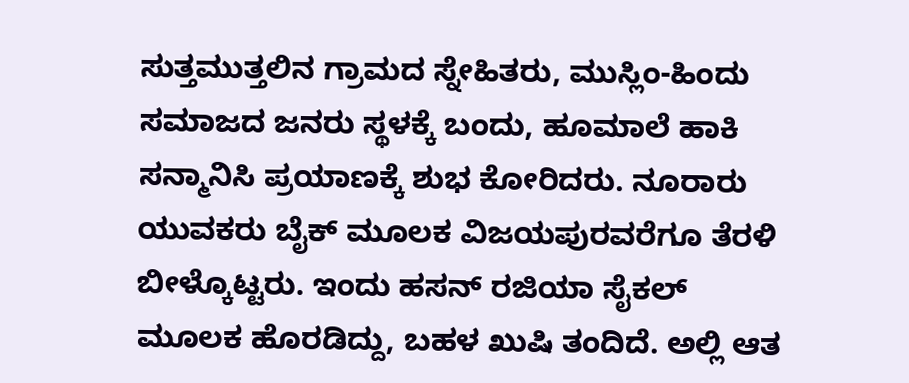ಸುತ್ತಮುತ್ತಲಿನ ಗ್ರಾಮದ ಸ್ನೇಹಿತರು, ಮುಸ್ಲಿಂ-ಹಿಂದು ಸಮಾಜದ ಜನರು ಸ್ಥಳಕ್ಕೆ ಬಂದು, ಹೂಮಾಲೆ ಹಾಕಿ ಸನ್ಮಾನಿಸಿ ಪ್ರಯಾಣಕ್ಕೆ ಶುಭ ಕೋರಿದರು. ನೂರಾರು ಯುವಕರು ಬೈಕ್ ಮೂಲಕ ವಿಜಯಪುರವರೆಗೂ ತೆರಳಿ ಬೀಳ್ಕೊಟ್ಟರು. ಇಂದು ಹಸನ್ ರಜಿಯಾ ಸೈಕಲ್‌ ಮೂಲಕ ಹೊರಡಿದ್ದು, ಬಹಳ ಖುಷಿ ತಂದಿದೆ. ಅಲ್ಲಿ ಆತ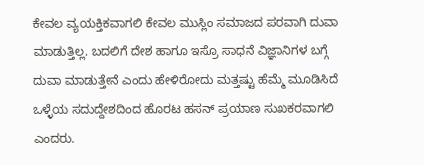ಕೇವಲ ವ್ಯಯಕ್ತಿಕವಾಗಲಿ ಕೇವಲ ಮುಸ್ಲಿಂ ಸಮಾಜದ ಪರವಾಗಿ ದುವಾ ಮಾಡುತ್ತಿಲ್ಲ. ಬದಲಿಗೆ ದೇಶ ಹಾಗೂ ಇಸ್ರೊ ಸಾಧನೆ ವಿಜ್ಞಾನಿಗಳ ಬಗ್ಗೆ ದುವಾ ಮಾಡುತ್ತೇನೆ ಎಂದು ಹೇಳಿರೋದು ಮತ್ತಷ್ಟು ಹೆಮ್ಮೆ ಮೂಡಿಸಿದೆ ಒಳ್ಳೆಯ ಸದುದ್ದೇಶದಿಂದ ಹೊರಟ ಹಸನ್ ಪ್ರಯಾಣ ಸುಖಕರವಾಗಲಿ ಎಂದರು.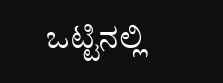ಒಟ್ಟಿನಲ್ಲಿ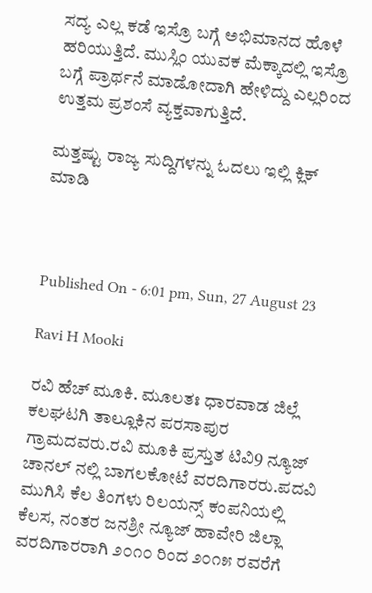ಸದ್ಯ ಎಲ್ಲ ಕಡೆ ಇಸ್ರೊ ಬಗ್ಗೆ ಅಭಿಮಾನದ ಹೊಳೆ ಹರಿಯುತ್ತಿದೆ. ಮುಸ್ಲಿಂ ಯುವಕ ಮೆಕ್ಕಾದಲ್ಲಿ ಇಸ್ರೊ ಬಗ್ಗೆ ಪ್ರಾರ್ಥನೆ ಮಾಡೋದಾಗಿ ಹೇಳಿದ್ದು ಎಲ್ಲರಿಂದ ಉತ್ತಮ ಪ್ರಶಂಸೆ ವ್ಯಕ್ತವಾಗುತ್ತಿದೆ.

ಮತ್ತಷ್ಟು ರಾಜ್ಯ ಸುದ್ದಿಗಳನ್ನು ಓದಲು ಇಲ್ಲಿ ಕ್ಲಿಕ್ ಮಾಡಿ



Published On - 6:01 pm, Sun, 27 August 23

Ravi H Mooki

ರವಿ ಹೆಚ್ ಮೂಕಿ. ಮೂಲತಃ ಧಾರವಾಡ ಜಿಲ್ಲೆ ಕಲಘಟಗಿ ತಾಲ್ಲೂಕಿನ ಪರಸಾಪುರ ಗ್ರಾಮದವರು.ರವಿ ಮೂಕಿ ಪ್ರಸ್ತುತ ಟಿವಿ9 ನ್ಯೂಜ್ ಚಾನಲ್‌ ನಲ್ಲಿ ಬಾಗಲಕೋಟೆ ವರದಿಗಾರರು.ಪದವಿ ಮುಗಿಸಿ ಕೆಲ ತಿಂಗಳು ರಿಲಯನ್ಸ್ ಕಂಪನಿಯಲ್ಲಿ ಕೆಲಸ, ನಂತರ ಜನಶ್ರೀ ನ್ಯೂಜ್‌ ಹಾವೇರಿ ಜಿಲ್ಲಾ ವರದಿಗಾರರಾಗಿ ೨೦೧೦ ರಿಂದ ೨೦೧೫ ರವರೆಗೆ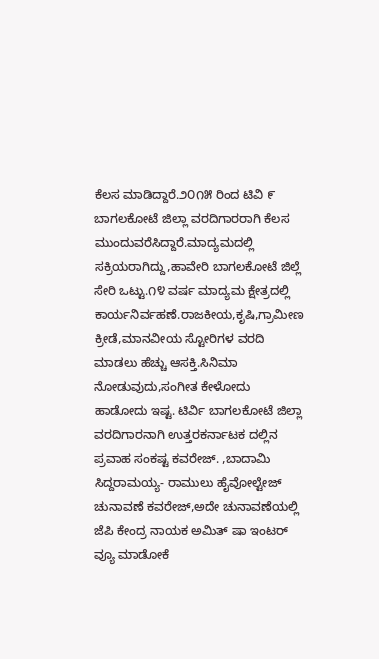ಕೆಲಸ ಮಾಡಿದ್ದಾರೆ.೨೦೧೫ ರಿಂದ‌ ಟಿವಿ ೯ ಬಾಗಲಕೋಟೆ ಜಿಲ್ಲಾ ವರದಿಗಾರರಾಗಿ ‌ಕೆಲಸ ಮುಂದುವರೆಸಿದ್ದಾರೆ.ಮಾದ್ಯಮದಲ್ಲಿ ಸಕ್ರಿಯರಾಗಿದ್ದು,ಹಾವೇರಿ ಬಾಗಲಕೋಟೆ ಜಿಲ್ಲೆ ಸೇರಿ ಒಟ್ಟು.೧೪ ವರ್ಷ ಮಾದ್ಯಮ ಕ್ಷೇತ್ರದಲ್ಲಿ ಕಾರ್ಯನಿರ್ವಹಣೆ.ರಾಜಕೀಯ,ಕೃಷಿ,ಗ್ರಾಮೀಣ ಕ್ರೀಡೆ,ಮಾನವೀಯ ಸ್ಟೋರಿಗಳ ವರದಿ ಮಾಡಲು ಹೆಚ್ಚು ಆಸಕ್ತಿ.ಸಿನಿಮಾ ನೋಡುವುದು,ಸಂಗೀತ ಕೇಳೋದು ಹಾಡೋದು ಇಷ್ಟ. ಟಿರ್ವಿ ಬಾಗಲಕೋಟೆ ಜಿಲ್ಲಾ ವರದಿಗಾರನಾಗಿ ಉತ್ತರಕರ್ನಾಟಕ ದಲ್ಲಿನ ಪ್ರವಾಹ ಸಂಕಷ್ಟ ಕವರೇಜ್. ,ಬಾದಾಮಿ ಸಿದ್ದರಾಮಯ್ಯ- ರಾಮುಲು ಹೈವೋಲ್ಟೇಜ್ ಚುನಾವಣೆ ಕವರೇಜ್,ಅದೇ ಚುನಾವಣೆಯಲ್ಲಿ ಜೆಪಿ ಕೇಂದ್ರ ನಾಯಕ ಅಮಿತ್ ಷಾ ಇಂಟರ್ ವ್ಯೂ ಮಾಡೋಕೆ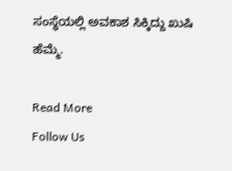ಸಂಸ್ಥೆಯಲ್ಲಿ ಅವಕಾಶ ಸಿಕ್ಕಿದ್ದು ಖುಷಿ ಹೆಮ್ಮೆ.

Read More
Follow Us